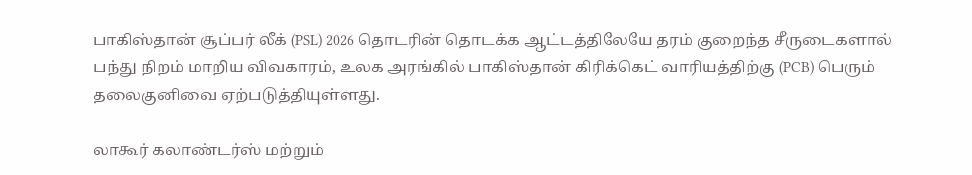பாகிஸ்தான் சூப்பர் லீக் (PSL) 2026 தொடரின் தொடக்க ஆட்டத்திலேயே தரம் குறைந்த சீருடைகளால் பந்து நிறம் மாறிய விவகாரம், உலக அரங்கில் பாகிஸ்தான் கிரிக்கெட் வாரியத்திற்கு (PCB) பெரும் தலைகுனிவை ஏற்படுத்தியுள்ளது.

லாகூர் கலாண்டர்ஸ் மற்றும்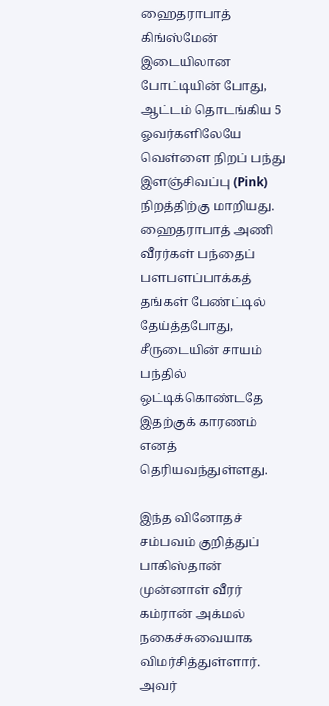ஹைதராபாத் கிங்ஸ்மேன் இடையிலான போட்டியின் போது, ஆட்டம் தொடங்கிய 5 ஓவர்களிலேயே வெள்ளை நிறப் பந்து இளஞ்சிவப்பு (Pink) நிறத்திற்கு மாறியது. ஹைதராபாத் அணி வீரர்கள் பந்தைப் பளபளப்பாக்கத் தங்கள் பேண்ட்டில் தேய்த்தபோது, சீருடையின் சாயம் பந்தில் ஒட்டிக்கொண்டதே இதற்குக் காரணம் எனத் தெரியவந்துள்ளது.

இந்த வினோதச் சம்பவம் குறித்துப் பாகிஸ்தான் முன்னாள் வீரர் கம்ரான் அக்மல் நகைச்சுவையாக விமர்சித்துள்ளார். அவர்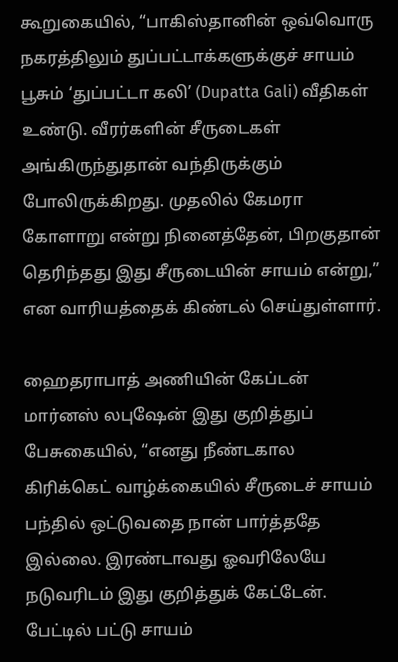கூறுகையில், “பாகிஸ்தானின் ஒவ்வொரு நகரத்திலும் துப்பட்டாக்களுக்குச் சாயம் பூசும் ‘துப்பட்டா கலி’ (Dupatta Gali) வீதிகள் உண்டு. வீரர்களின் சீருடைகள் அங்கிருந்துதான் வந்திருக்கும் போலிருக்கிறது. முதலில் கேமரா கோளாறு என்று நினைத்தேன், பிறகுதான் தெரிந்தது இது சீருடையின் சாயம் என்று,” என வாரியத்தைக் கிண்டல் செய்துள்ளார்.

ஹைதராபாத் அணியின் கேப்டன் மார்னஸ் லபுஷேன் இது குறித்துப் பேசுகையில், “எனது நீண்டகால கிரிக்கெட் வாழ்க்கையில் சீருடைச் சாயம் பந்தில் ஒட்டுவதை நான் பார்த்ததே இல்லை. இரண்டாவது ஓவரிலேயே நடுவரிடம் இது குறித்துக் கேட்டேன். பேட்டில் பட்டு சாயம்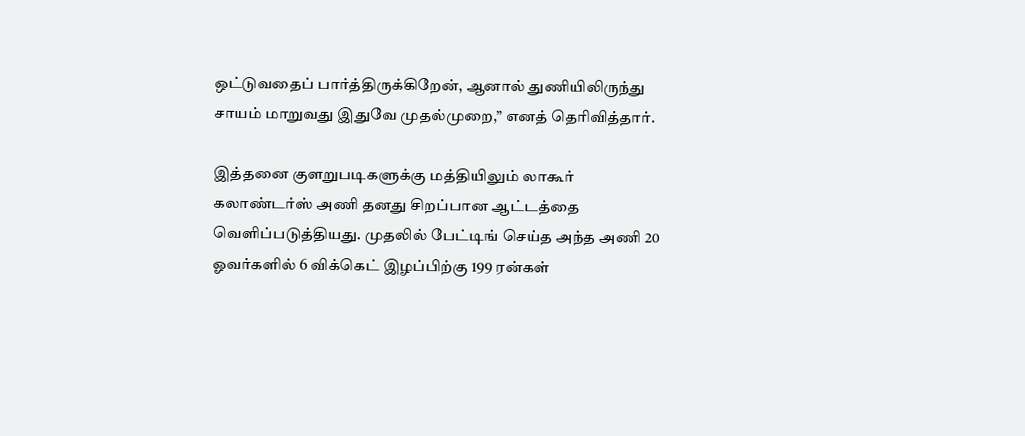ஒட்டுவதைப் பார்த்திருக்கிறேன், ஆனால் துணியிலிருந்து சாயம் மாறுவது இதுவே முதல்முறை,” எனத் தெரிவித்தார்.

இத்தனை குளறுபடிகளுக்கு மத்தியிலும் லாகூர் கலாண்டர்ஸ் அணி தனது சிறப்பான ஆட்டத்தை வெளிப்படுத்தியது. முதலில் பேட்டிங் செய்த அந்த அணி 20 ஓவர்களில் 6 விக்கெட் இழப்பிற்கு 199 ரன்கள்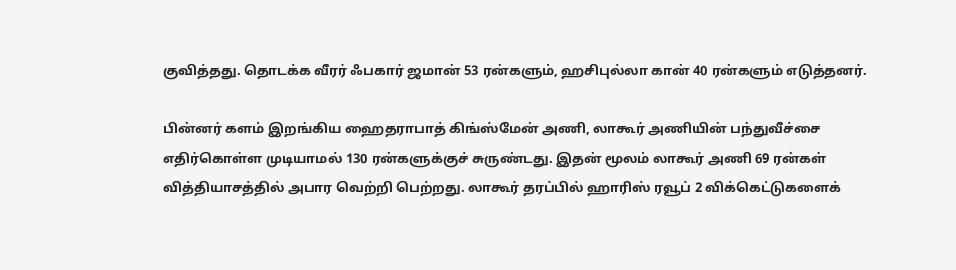குவித்தது. தொடக்க வீரர் ஃபகார் ஜமான் 53 ரன்களும், ஹசிபுல்லா கான் 40 ரன்களும் எடுத்தனர்.

பின்னர் களம் இறங்கிய ஹைதராபாத் கிங்ஸ்மேன் அணி, லாகூர் அணியின் பந்துவீச்சை எதிர்கொள்ள முடியாமல் 130 ரன்களுக்குச் சுருண்டது. இதன் மூலம் லாகூர் அணி 69 ரன்கள் வித்தியாசத்தில் அபார வெற்றி பெற்றது. லாகூர் தரப்பில் ஹாரிஸ் ரவூப் 2 விக்கெட்டுகளைக்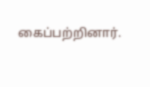கைப்பற்றினார்.